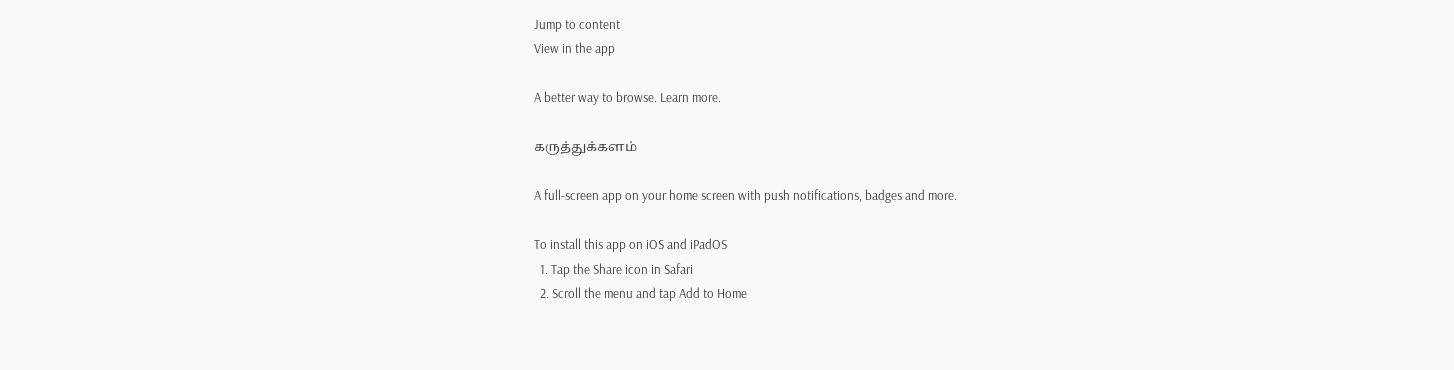Jump to content
View in the app

A better way to browse. Learn more.

கருத்துக்களம்

A full-screen app on your home screen with push notifications, badges and more.

To install this app on iOS and iPadOS
  1. Tap the Share icon in Safari
  2. Scroll the menu and tap Add to Home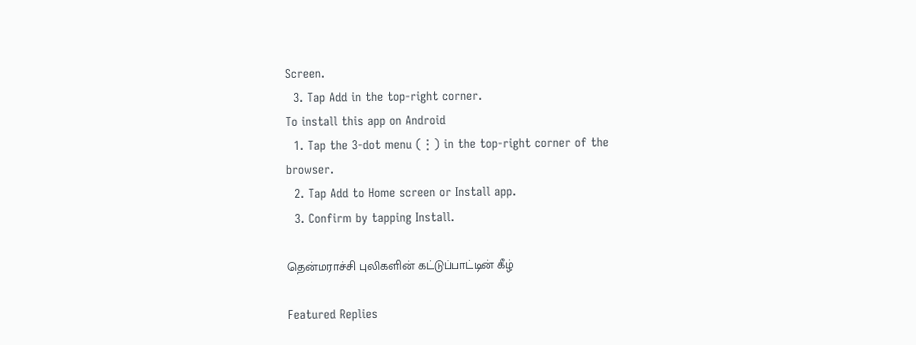Screen.
  3. Tap Add in the top-right corner.
To install this app on Android
  1. Tap the 3-dot menu (⋮) in the top-right corner of the browser.
  2. Tap Add to Home screen or Install app.
  3. Confirm by tapping Install.

தென்மராச்சி புலிகளின் கட்டுப்பாட்டின் கீழ்

Featured Replies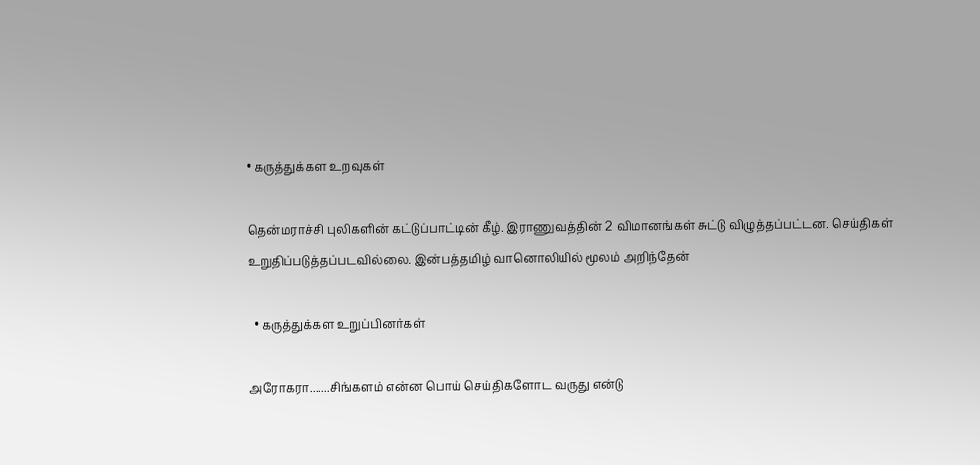• கருத்துக்கள உறவுகள்

தென்மராச்சி புலிகளின் கட்டுப்பாட்டின் கீழ். இராணுவத்தின் 2 விமானங்கள் சுட்டு விழுத்தப்பட்டன. செய்திகள் உறுதிப்படுத்தப்படவில்லை. இன்பத்தமிழ் வானொலியில் மூலம் அறிந்தேன்

  • கருத்துக்கள உறுப்பினர்கள்

அரோகரா.......சிங்களம் என்ன பொய் செய்திகளோட வருது என்டு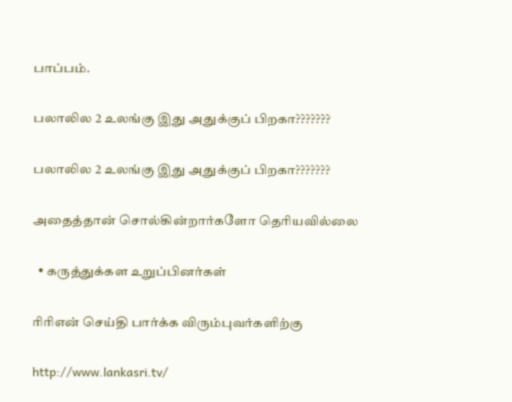பாப்பம்.

பலாலில 2 உலங்கு இது அதுக்குப் பிறகா???????

பலாலில 2 உலங்கு இது அதுக்குப் பிறகா???????

அதைத்தான் சொல்கின்றார்களோ தெரியவில்லை

  • கருத்துக்கள உறுப்பினர்கள்

ரிரிஎன் செய்தி பார்க்க விரும்புவர்களிற்கு

http://www.lankasri.tv/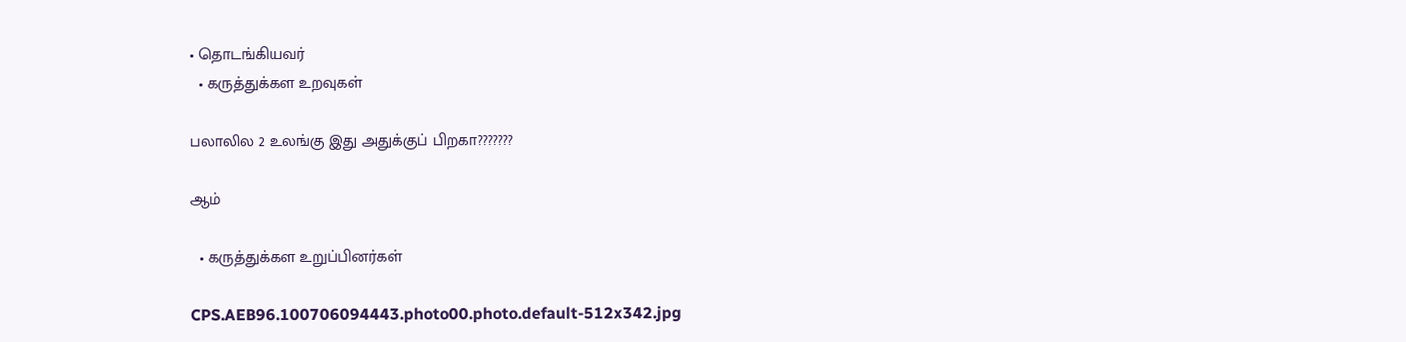• தொடங்கியவர்
  • கருத்துக்கள உறவுகள்

பலாலில 2 உலங்கு இது அதுக்குப் பிறகா???????

ஆம்

  • கருத்துக்கள உறுப்பினர்கள்

CPS.AEB96.100706094443.photo00.photo.default-512x342.jpg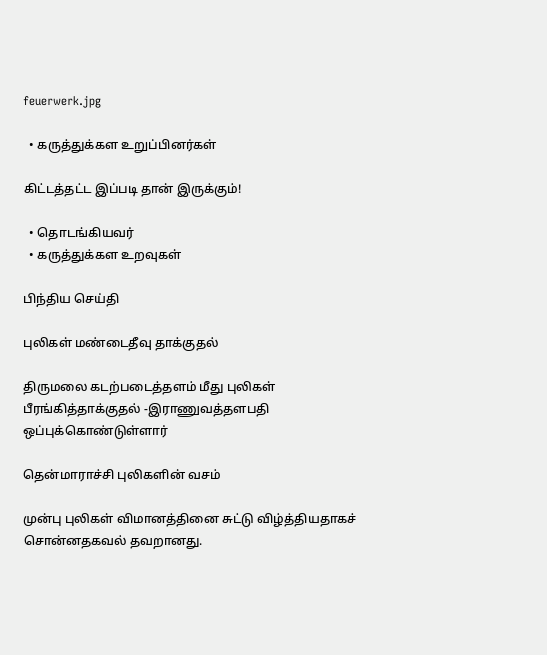feuerwerk.jpg

  • கருத்துக்கள உறுப்பினர்கள்

கிட்டத்தட்ட இப்படி தான் இருக்கும்!

  • தொடங்கியவர்
  • கருத்துக்கள உறவுகள்

பிந்திய செய்தி

புலிகள் மண்டைதீவு தாக்குதல்

திருமலை கடற்படைத்தளம் மீது புலிகள் பீரங்கித்தாக்குதல் -இராணுவத்தளபதி ஒப்புக்கொண்டுள்ளார்

தென்மாராச்சி புலிகளின் வசம்

முன்பு புலிகள் விமானத்தினை சுட்டு விழ்த்தியதாகச் சொன்னதகவல் தவறானது.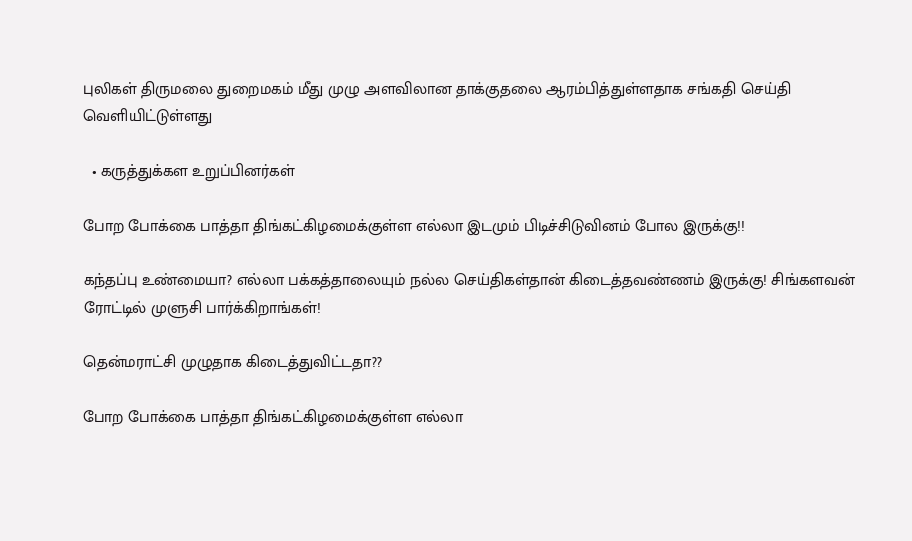புலிகள் திருமலை துறைமகம் மீது முழு அளவிலான தாக்குதலை ஆரம்பித்துள்ளதாக சங்கதி செய்தி வெளியிட்டுள்ளது

  • கருத்துக்கள உறுப்பினர்கள்

போற போக்கை பாத்தா திங்கட்கிழமைக்குள்ள எல்லா இடமும் பிடிச்சிடுவினம் போல இருக்கு!!

கந்தப்பு உண்மையா? எல்லா பக்கத்தாலையும் நல்ல செய்திகள்தான் கிடைத்தவண்ணம் இருக்கு! சிங்களவன் ரோட்டில் முளுசி பார்க்கிறாங்கள்!

தென்மராட்சி முழுதாக கிடைத்துவிட்டதா??

போற போக்கை பாத்தா திங்கட்கிழமைக்குள்ள எல்லா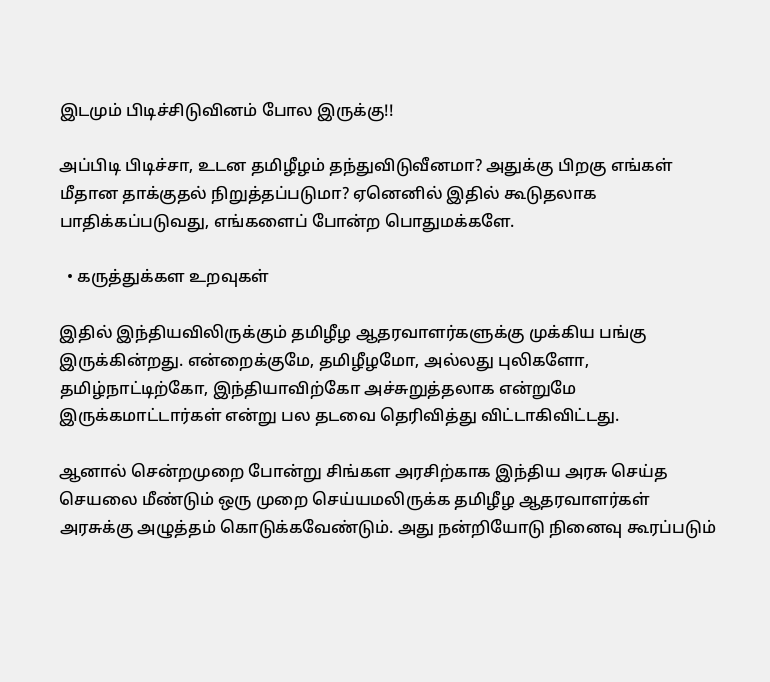இடமும் பிடிச்சிடுவினம் போல இருக்கு!!

அப்பிடி பிடிச்சா, உடன தமிழீழம் தந்துவிடுவீனமா? அதுக்கு பிறகு எங்கள் மீதான தாக்குதல் நிறுத்தப்படுமா? ஏனெனில் இதில் கூடுதலாக பாதிக்கப்படுவது, எங்களைப் போன்ற பொதுமக்களே.

  • கருத்துக்கள உறவுகள்

இதில் இந்தியவிலிருக்கும் தமிழீழ ஆதரவாளர்களுக்கு முக்கிய பங்கு இருக்கின்றது. என்றைக்குமே, தமிழீழமோ, அல்லது புலிகளோ, தமிழ்நாட்டிற்கோ, இந்தியாவிற்கோ அச்சுறுத்தலாக என்றுமே இருக்கமாட்டார்கள் என்று பல தடவை தெரிவித்து விட்டாகிவிட்டது.

ஆனால் சென்றமுறை போன்று சிங்கள அரசிற்காக இந்திய அரசு செய்த செயலை மீண்டும் ஒரு முறை செய்யமலிருக்க தமிழீழ ஆதரவாளர்கள் அரசுக்கு அழுத்தம் கொடுக்கவேண்டும். அது நன்றியோடு நினைவு கூரப்படும்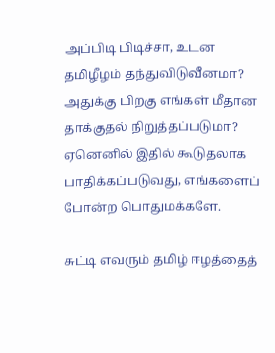அப்பிடி பிடிச்சா, உடன தமிழீழம் தந்துவிடுவீனமா? அதுக்கு பிறகு எங்கள் மீதான தாக்குதல் நிறுத்தப்படுமா? ஏனெனில் இதில் கூடுதலாக பாதிக்கப்படுவது, எங்களைப் போன்ற பொதுமக்களே.

சுட்டி எவரும் தமிழ் ஈழத்தைத்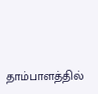தாம்பாளத்தில்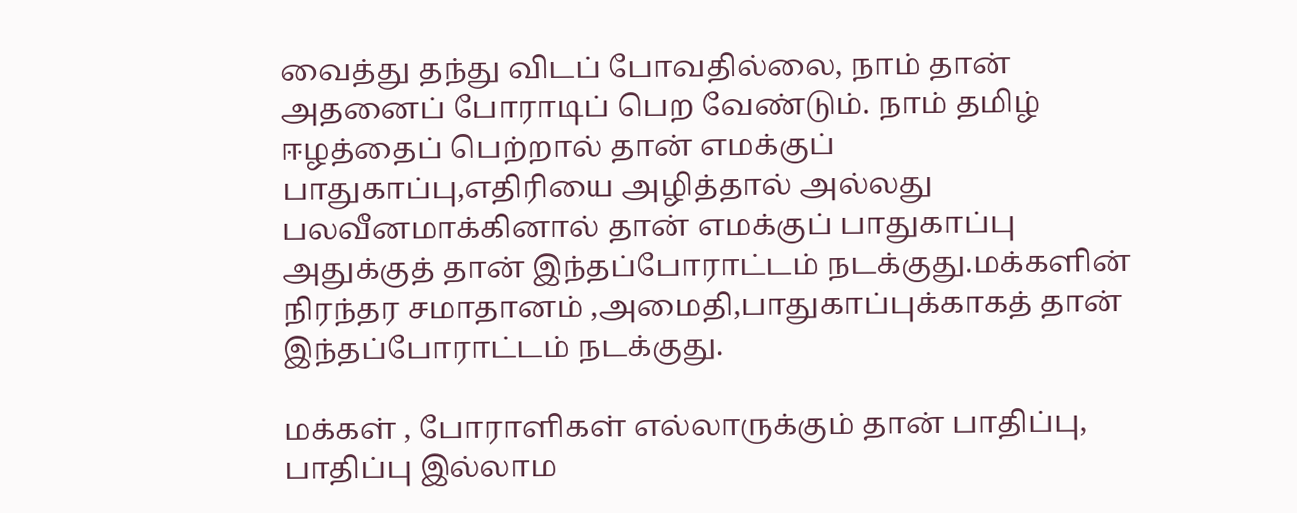வைத்து தந்து விடப் போவதில்லை, நாம் தான் அதனைப் போராடிப் பெற வேண்டும். நாம் தமிழ் ஈழத்தைப் பெற்றால் தான் எமக்குப் பாதுகாப்பு,எதிரியை அழித்தால் அல்லது பலவீனமாக்கினால் தான் எமக்குப் பாதுகாப்பு அதுக்குத் தான் இந்தப்போராட்டம் நடக்குது.மக்களின் நிரந்தர சமாதானம் ,அமைதி,பாதுகாப்புக்காகத் தான் இந்தப்போராட்டம் நடக்குது.

மக்கள் , போராளிகள் எல்லாருக்கும் தான் பாதிப்பு, பாதிப்பு இல்லாம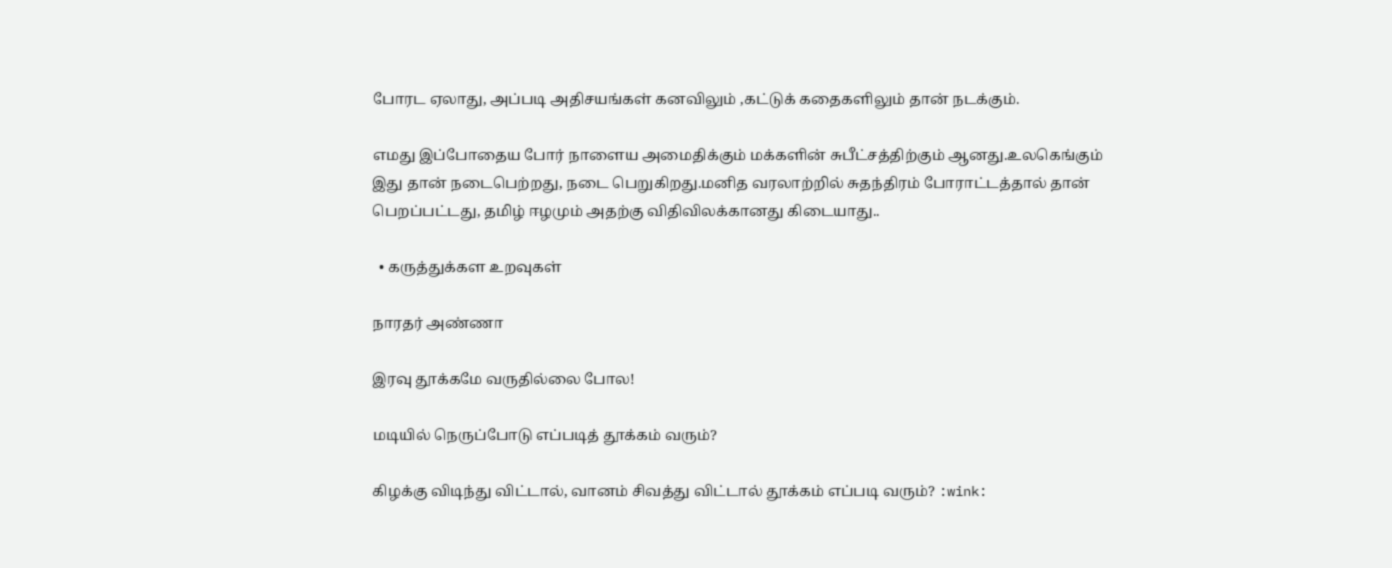போரட ஏலாது, அப்படி அதிசயங்கள் கனவிலும் ,கட்டுக் கதைகளிலும் தான் நடக்கும்.

எமது இப்போதைய போர் நாளைய அமைதிக்கும் மக்களின் சுபீட்சத்திற்கும் ஆனது.உலகெங்கும் இது தான் நடைபெற்றது, நடை பெறுகிறது.மனித வரலாற்றில் சுதந்திரம் போராட்டத்தால் தான் பெறப்பட்டது, தமிழ் ஈழமும் அதற்கு விதிவிலக்கானது கிடையாது..

  • கருத்துக்கள உறவுகள்

நாரதர் அண்ணா

இரவு தூக்கமே வருதில்லை போல!

மடியில் நெருப்போடு எப்படித் தூக்கம் வரும்?

கிழக்கு விடிந்து விட்டால், வானம் சிவத்து விட்டால் தூக்கம் எப்படி வரும்? :wink: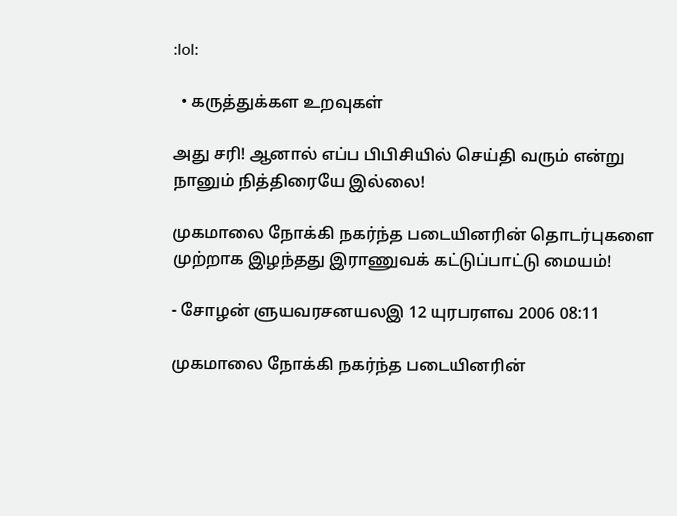:lol:

  • கருத்துக்கள உறவுகள்

அது சரி! ஆனால் எப்ப பிபிசியில் செய்தி வரும் என்று நானும் நித்திரையே இல்லை!

முகமாலை நோக்கி நகர்ந்த படையினரின் தொடர்புகளை முற்றாக இழந்தது இராணுவக் கட்டுப்பாட்டு மையம்!

- சோழன் ளுயவரசனயலஇ 12 யுரபரளவ 2006 08:11

முகமாலை நோக்கி நகர்ந்த படையினரின்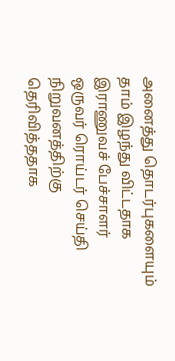அனைத்து தொடர்புகளையும் தாம் இழந்து விட்டதாக இராணுவச் பேச்சாளர் ஒருவர் ரொய்டர் செய்தி நிறுவனத்திற்கு தெரிவித்ததாக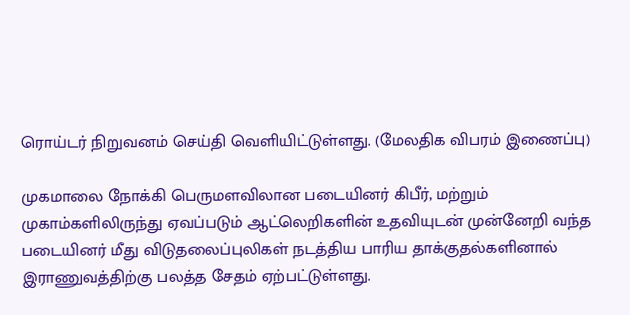ரொய்டர் நிறுவனம் செய்தி வெளியிட்டுள்ளது. (மேலதிக விபரம் இணைப்பு)

முகமாலை நோக்கி பெருமளவிலான படையினர் கிபீர், மற்றும் முகாம்களிலிருந்து ஏவப்படும் ஆட்லெறிகளின் உதவியுடன் முன்னேறி வந்த படையினர் மீது விடுதலைப்புலிகள் நடத்திய பாரிய தாக்குதல்களினால் இராணுவத்திற்கு பலத்த சேதம் ஏற்பட்டுள்ளது.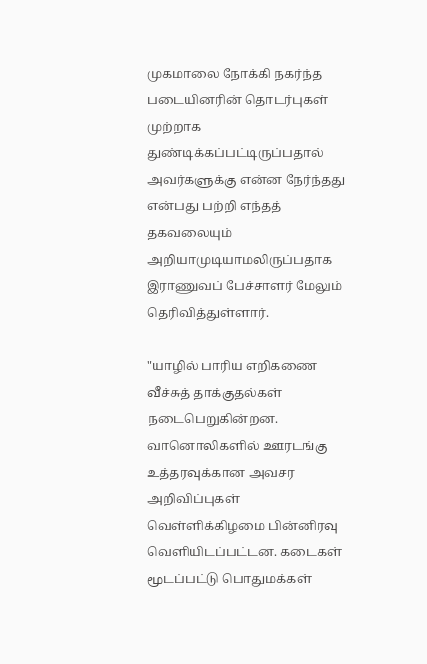முகமாலை நோக்கி நகர்ந்த படையினரின் தொடர்புகள் முற்றாக துண்டிக்கப்பட்டிருப்பதால் அவர்களுக்கு என்ன நேர்ந்தது என்பது பற்றி எந்தத் தகவலையும் அறியாமுடியாமலிருப்பதாக இராணுவப் பேச்சாளர் மேலும் தெரிவித்துள்ளார்.

"யாழில் பாரிய எறிகணை வீச்சுத் தாக்குதல்கள் நடைபெறுகின்றன. வானொலிகளில் ஊரடங்கு உத்தரவுக்கான அவசர அறிவிப்புகள் வெள்ளிக்கிழமை பின்னிரவு வெளியிடப்பட்டன. கடைகள் மூடப்பட்டு பொதுமக்கள்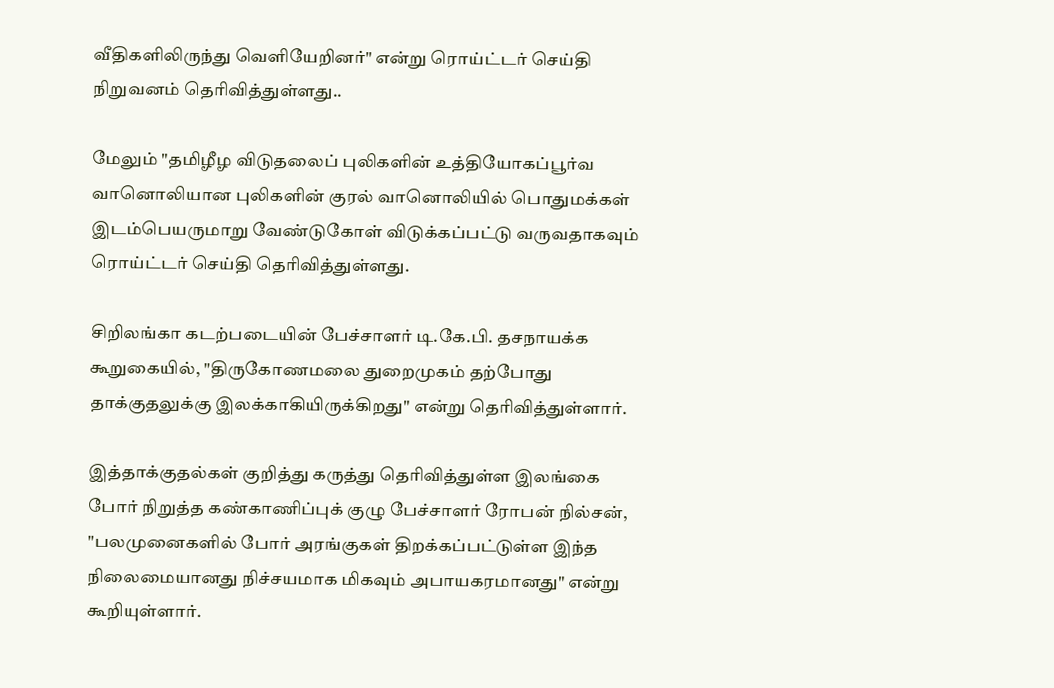வீதிகளிலிருந்து வெளியேறினர்" என்று ரொய்ட்டர் செய்தி நிறுவனம் தெரிவித்துள்ளது..

மேலும் "தமிழீழ விடுதலைப் புலிகளின் உத்தியோகப்பூர்வ வானொலியான புலிகளின் குரல் வானொலியில் பொதுமக்கள் இடம்பெயருமாறு வேண்டுகோள் விடுக்கப்பட்டு வருவதாகவும் ரொய்ட்டர் செய்தி தெரிவித்துள்ளது.

சிறிலங்கா கடற்படையின் பேச்சாளர் டி.கே.பி. தசநாயக்க கூறுகையில், "திருகோணமலை துறைமுகம் தற்போது தாக்குதலுக்கு இலக்காகியிருக்கிறது" என்று தெரிவித்துள்ளார்.

இத்தாக்குதல்கள் குறித்து கருத்து தெரிவித்துள்ள இலங்கை போர் நிறுத்த கண்காணிப்புக் குழு பேச்சாளர் ரோபன் நில்சன், "பலமுனைகளில் போர் அரங்குகள் திறக்கப்பட்டுள்ள இந்த நிலைமையானது நிச்சயமாக மிகவும் அபாயகரமானது" என்று கூறியுள்ளார்.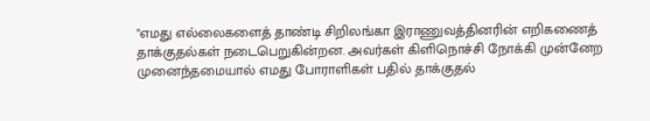"எமது எல்லைகளைத் தாண்டி சிறிலங்கா இராணுவத்தினரின் எறிகணைத் தாக்குதல்கள் நடைபெறுகின்றன. அவர்கள் கிளிநொச்சி நோக்கி முன்னேற முனைந்தமையால் எமது போராளிகள் பதில் தாக்குதல்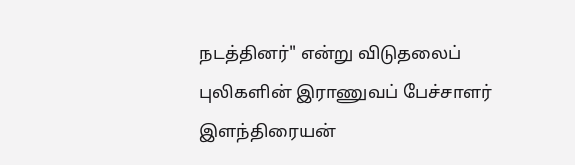நடத்தினர்" என்று விடுதலைப் புலிகளின் இராணுவப் பேச்சாளர் இளந்திரையன்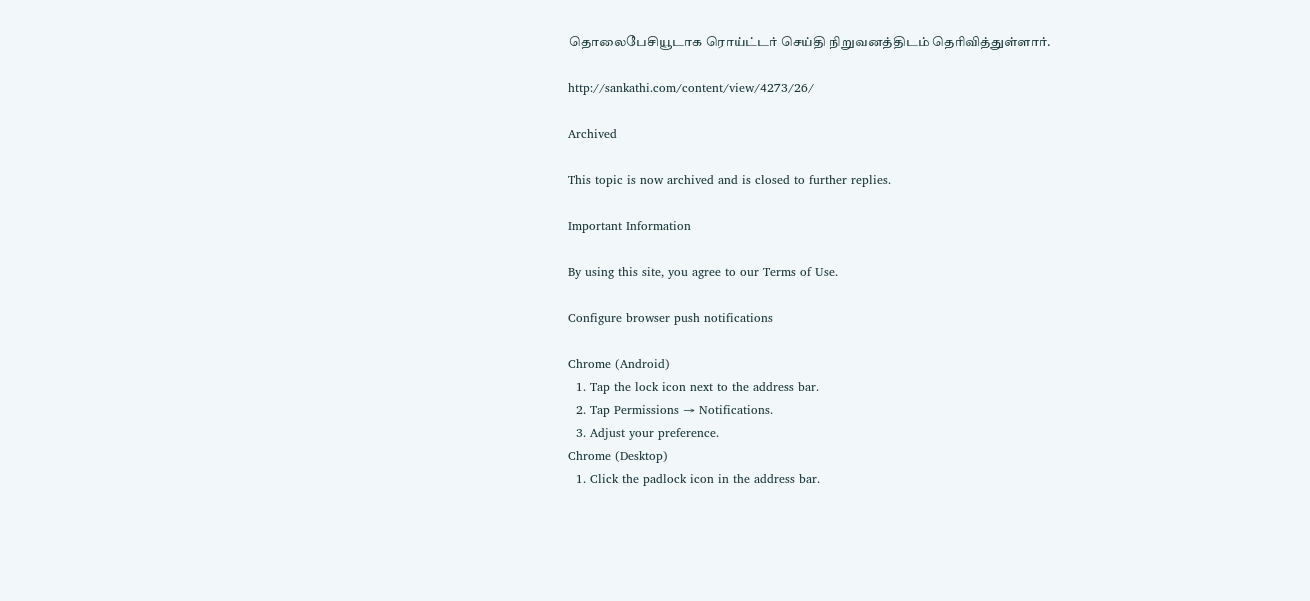தொலைபேசியூடாக ரொய்ட்டர் செய்தி நிறுவனத்திடம் தெரிவித்துள்ளார்.

http://sankathi.com/content/view/4273/26/

Archived

This topic is now archived and is closed to further replies.

Important Information

By using this site, you agree to our Terms of Use.

Configure browser push notifications

Chrome (Android)
  1. Tap the lock icon next to the address bar.
  2. Tap Permissions → Notifications.
  3. Adjust your preference.
Chrome (Desktop)
  1. Click the padlock icon in the address bar.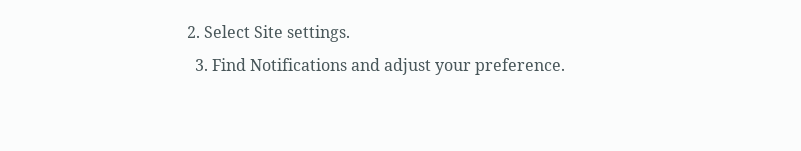2. Select Site settings.
  3. Find Notifications and adjust your preference.